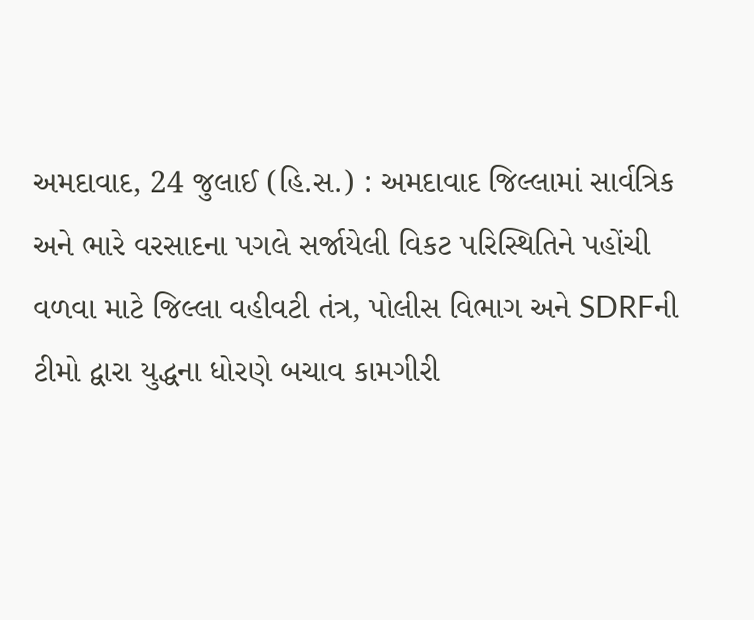અમદાવાદ, 24 જુલાઈ (હિ.સ.) : અમદાવાદ જિલ્લામાં સાર્વત્રિક અને ભારે વરસાદના પગલે સર્જાયેલી વિકટ પરિસ્થિતિને પહોંચી વળવા માટે જિલ્લા વહીવટી તંત્ર, પોલીસ વિભાગ અને SDRFની ટીમો દ્વારા યુદ્ધના ધોરણે બચાવ કામગીરી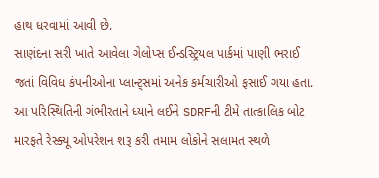હાથ ધરવામાં આવી છે.
સાણંદના સરી ખાતે આવેલા ગેલોપ્સ ઈન્ડસ્ટ્રિયલ પાર્કમાં પાણી ભરાઈ જતાં વિવિધ કંપનીઓના પ્લાન્ટ્સમાં અનેક કર્મચારીઓ ફસાઈ ગયા હતા. આ પરિસ્થિતિની ગંભીરતાને ધ્યાને લઈને SDRFની ટીમે તાત્કાલિક બોટ મારફતે રેસ્ક્યૂ ઓપરેશન શરૂ કરી તમામ લોકોને સલામત સ્થળે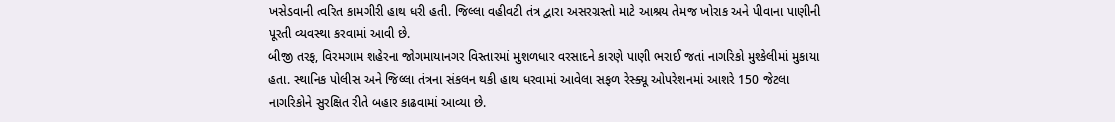ખસેડવાની ત્વરિત કામગીરી હાથ ધરી હતી. જિલ્લા વહીવટી તંત્ર દ્વારા અસરગ્રસ્તો માટે આશ્રય તેમજ ખોરાક અને પીવાના પાણીની પૂરતી વ્યવસ્થા કરવામાં આવી છે.
બીજી તરફ, વિરમગામ શહેરના જોગમાયાનગર વિસ્તારમાં મુશળધાર વરસાદને કારણે પાણી ભરાઈ જતાં નાગરિકો મુશ્કેલીમાં મુકાયા હતા. સ્થાનિક પોલીસ અને જિલ્લા તંત્રના સંકલન થકી હાથ ધરવામાં આવેલા સફળ રેસ્ક્યૂ ઓપરેશનમાં આશરે 150 જેટલા નાગરિકોને સુરક્ષિત રીતે બહાર કાઢવામાં આવ્યા છે.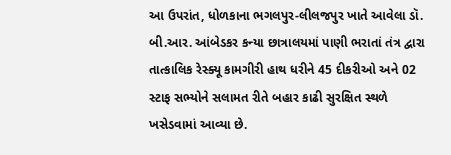આ ઉપરાંત, ધોળકાના ભગલપુર-લીલજપુર ખાતે આવેલા ડૉ. બી.આર. આંબેડકર કન્યા છાત્રાલયમાં પાણી ભરાતાં તંત્ર દ્વારા તાત્કાલિક રેસ્ક્યૂ કામગીરી હાથ ધરીને 45 દીકરીઓ અને 02 સ્ટાફ સભ્યોને સલામત રીતે બહાર કાઢી સુરક્ષિત સ્થળે ખસેડવામાં આવ્યા છે.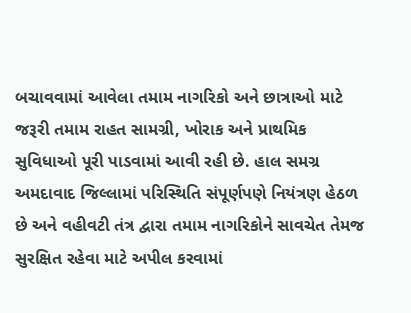બચાવવામાં આવેલા તમામ નાગરિકો અને છાત્રાઓ માટે જરૂરી તમામ રાહત સામગ્રી, ખોરાક અને પ્રાથમિક સુવિધાઓ પૂરી પાડવામાં આવી રહી છે. હાલ સમગ્ર અમદાવાદ જિલ્લામાં પરિસ્થિતિ સંપૂર્ણપણે નિયંત્રણ હેઠળ છે અને વહીવટી તંત્ર દ્વારા તમામ નાગરિકોને સાવચેત તેમજ સુરક્ષિત રહેવા માટે અપીલ કરવામાં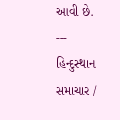આવી છે.
---
હિન્દુસ્થાન સમાચાર /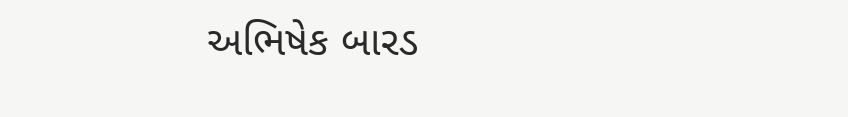અભિષેક બારડ